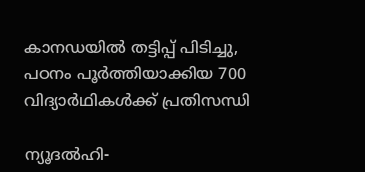കാനഡയില്‍ തട്ടിപ്പ് പിടിച്ചു, പഠനം പൂര്‍ത്തിയാക്കിയ 700 വിദ്യാര്‍ഥികള്‍ക്ക് പ്രതിസന്ധി

ന്യൂദല്‍ഹി-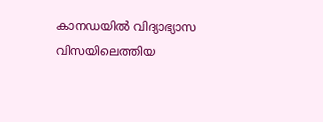കാനഡയില്‍ വിദ്യാഭ്യാസ വിസയിലെത്തിയ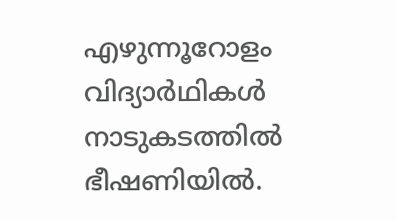എഴുന്നൂറോളം വിദ്യാര്‍ഥികള്‍ നാടുകടത്തില്‍ ഭീഷണിയില്‍.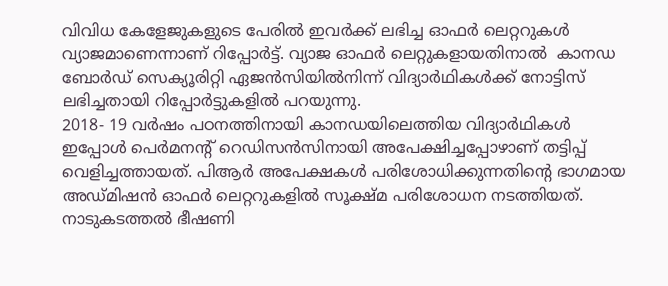വിവിധ കേളേജുകളുടെ പേരില്‍ ഇവര്‍ക്ക് ലഭിച്ച ഓഫര്‍ ലെറ്ററുകള്‍ വ്യാജമാണെന്നാണ് റിപ്പോര്‍ട്ട്. വ്യാജ ഓഫര്‍ ലെറ്റുകളായതിനാല്‍  കാനഡ ബോര്‍ഡ് സെക്യൂരിറ്റി ഏജന്‍സിയില്‍നിന്ന് വിദ്യാര്‍ഥികള്‍ക്ക് നോട്ടിസ് ലഭിച്ചതായി റിപ്പോര്‍ട്ടുകളില്‍ പറയുന്നു.
2018- 19 വര്‍ഷം പഠനത്തിനായി കാനഡയിലെത്തിയ വിദ്യാര്‍ഥികള്‍ ഇപ്പോള്‍ പെര്‍മനന്റ് റെഡിസന്‍സിനായി അപേക്ഷിച്ചപ്പോഴാണ് തട്ടിപ്പ് വെളിച്ചത്തായത്. പിആര്‍ അപേക്ഷകള്‍ പരിശോധിക്കുന്നതിന്റെ ഭാഗമായ അഡ്മിഷന്‍ ഓഫര്‍ ലെറ്ററുകളില്‍ സൂക്ഷ്മ പരിശോധന നടത്തിയത്. നാടുകടത്തല്‍ ഭീഷണി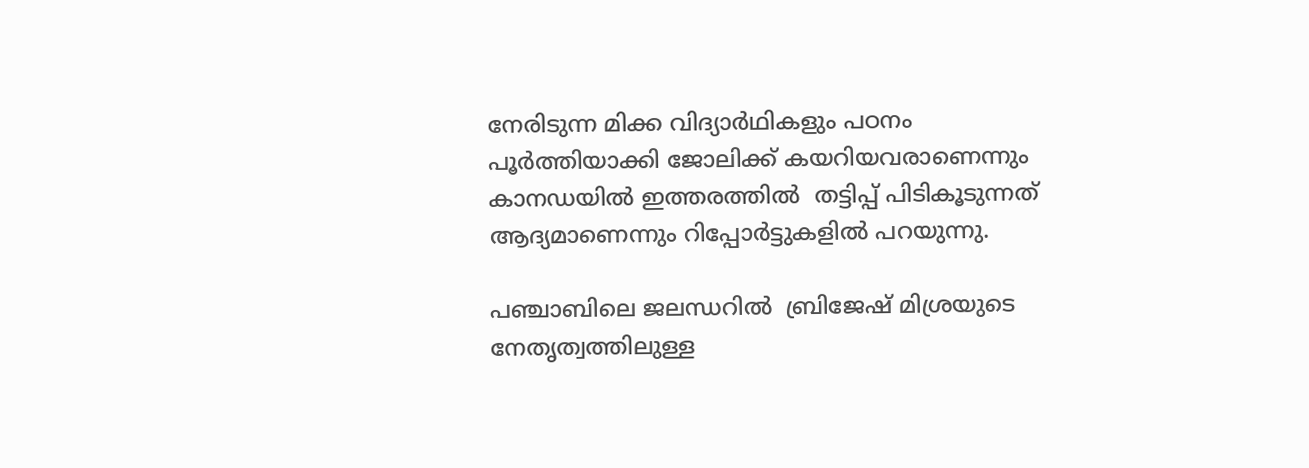നേരിടുന്ന മിക്ക വിദ്യാര്‍ഥികളും പഠനം പൂര്‍ത്തിയാക്കി ജോലിക്ക് കയറിയവരാണെന്നും കാനഡയില്‍ ഇത്തരത്തില്‍  തട്ടിപ്പ് പിടികൂടുന്നത് ആദ്യമാണെന്നും റിപ്പോര്‍ട്ടുകളില്‍ പറയുന്നു.

പഞ്ചാബിലെ ജലന്ധറില്‍  ബ്രിജേഷ് മിശ്രയുടെ നേതൃത്വത്തിലുള്ള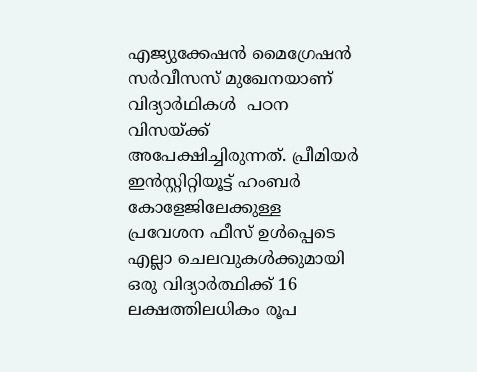എജ്യുക്കേഷന്‍ മൈഗ്രേഷന്‍ സര്‍വീസസ് മുഖേനയാണ് വിദ്യാര്‍ഥികള്‍  പഠന വിസയ്ക്ക് അപേക്ഷിച്ചിരുന്നത്. പ്രീമിയര്‍ ഇന്‍സ്റ്റിറ്റിയൂട്ട് ഹംബര്‍ കോളേജിലേക്കുള്ള പ്രവേശന ഫീസ് ഉള്‍പ്പെടെ എല്ലാ ചെലവുകള്‍ക്കുമായി ഒരു വിദ്യാര്‍ത്ഥിക്ക് 16 ലക്ഷത്തിലധികം രൂപ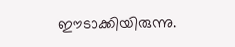ഈടാക്കിയിരുന്നു.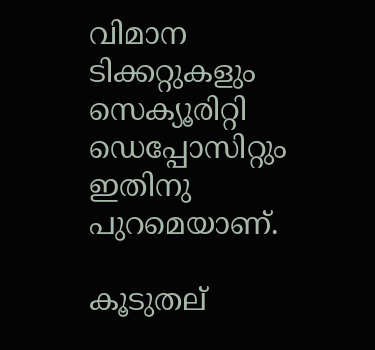വിമാന ടിക്കറ്റുകളും സെക്യൂരിറ്റി ഡെപ്പോസിറ്റും ഇതിനു പുറമെയാണ്.

കൂടുതല്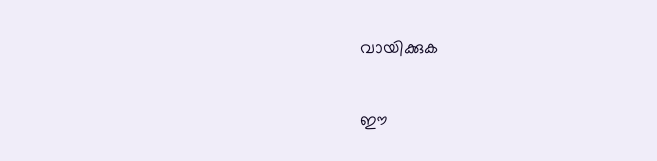വായിക്കുക

ഈ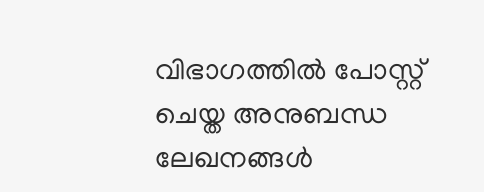വിഭാഗത്തിൽ പോസ്റ്റ് ചെയ്ത അനുബന്ധ ലേഖനങ്ങൾ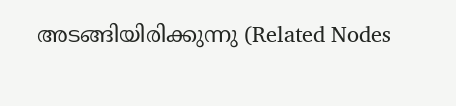അടങ്ങിയിരിക്കുന്നു (Related Nodes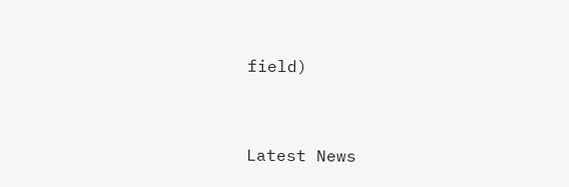field)



Latest News